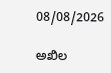08/08/2026

ಅಖಿಲ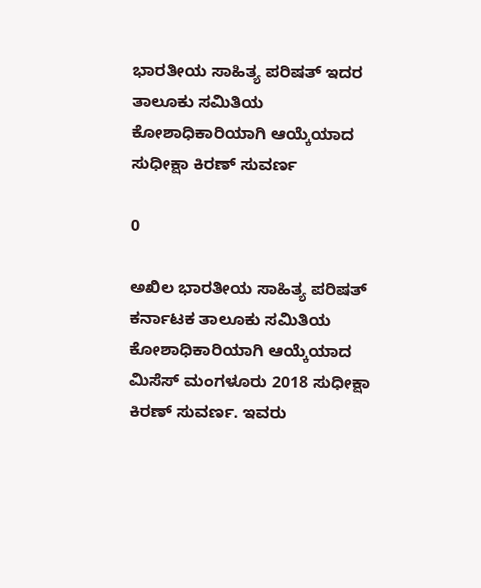ಭಾರತೀಯ ಸಾಹಿತ್ಯ ಪರಿಷತ್ ಇದರ ತಾಲೂಕು ಸಮಿತಿಯ ಕೋಶಾಧಿಕಾರಿಯಾಗಿ ಆಯ್ಕೆಯಾದ ಸುಧೀಕ್ಷಾ ಕಿರಣ್ ಸುವರ್ಣ

0

ಅಖಿಲ ಭಾರತೀಯ ಸಾಹಿತ್ಯ ಪರಿಷತ್ ಕರ್ನಾಟಕ ತಾಲೂಕು ಸಮಿತಿಯ ಕೋಶಾಧಿಕಾರಿಯಾಗಿ ಆಯ್ಕೆಯಾದ ಮಿಸೆಸ್ ಮಂಗಳೂರು 2018 ಸುಧೀಕ್ಷಾ ಕಿರಣ್ ಸುವರ್ಣ. ಇವರು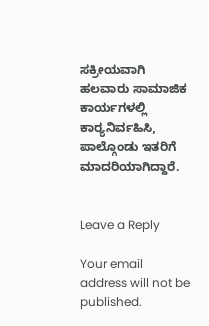ಸಕ್ರೀಯವಾಗಿ ಹಲವಾರು ಸಾಮಾಜಿಕ ಕಾರ್ಯಗಳಲ್ಲಿ ಕಾರ‍್ಯನಿರ್ವಹಿಸಿ, ಪಾಲ್ಗೊಂಡು ಇತರಿಗೆ ಮಾದರಿಯಾಗಿದ್ದಾರೆ.


Leave a Reply

Your email address will not be published.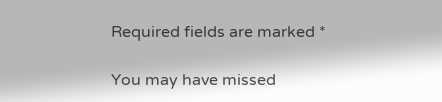Required fields are marked *

You may have missed